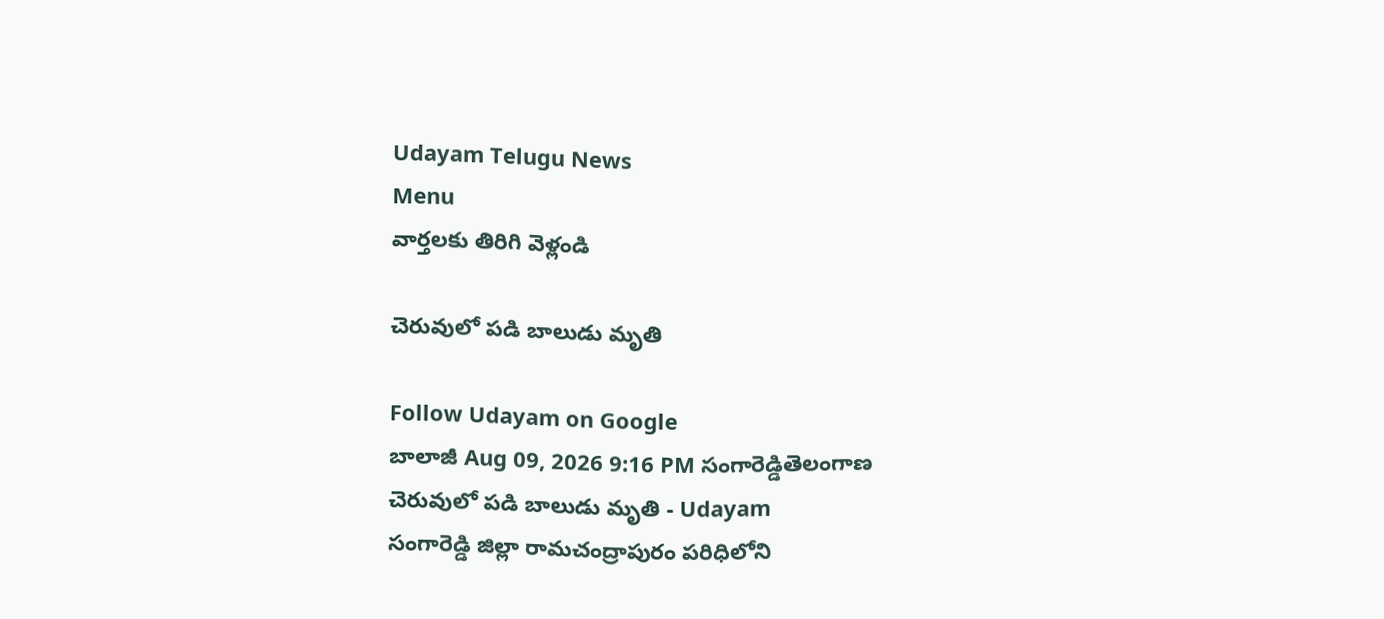Udayam Telugu News
Menu
వార్తలకు తిరిగి వెళ్లండి

చెరువులో పడి బాలుడు మృతి

Follow Udayam on Google
బాలాజీ Aug 09, 2026 9:16 PM సంగారెడ్డితెలంగాణ
చెరువులో పడి బాలుడు మృతి - Udayam
సంగారెడ్డి జిల్లా రామచంద్రాపురం పరిధిలోని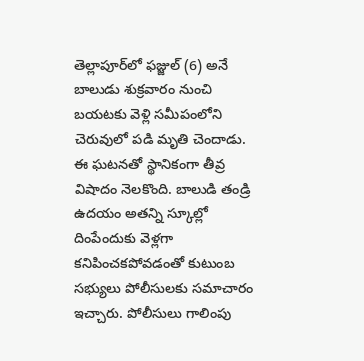తెల్లాపూర్‌లో ఫజ్జుల్ (6) అనే బాలుడు శుక్రవారం నుంచి బయటకు వెళ్లి సమీపంలోని చెరువులో పడి మృతి చెందాడు. ఈ ఘటనతో స్థానికంగా తీవ్ర విషాదం నెలకొంది. బాలుడి తండ్రి ఉదయం అతన్ని స్కూల్లో దింపేందుకు వెళ్లగా కనిపించకపోవడంతో కుటుంబ సభ్యులు పోలీసులకు సమాచారం ఇచ్చారు. పోలీసులు గాలింపు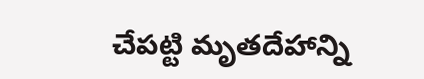చేపట్టి మృతదేహాన్ని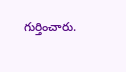గుర్తించారు.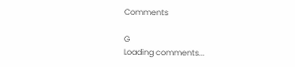Comments

G
Loading comments...